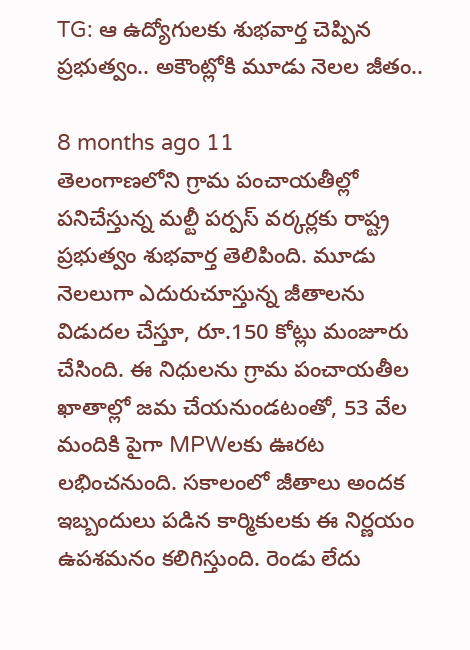TG: ఆ ఉద్యోగులకు శుభవార్త చెప్పిన ప్రభుత్వం.. అకౌంట్లోకి మూడు నెలల జీతం..

8 months ago 11
తెలంగాణలోని గ్రామ పంచాయతీల్లో పనిచేస్తున్న మల్టీ పర్పస్ వర్కర్లకు రాష్ట్ర ప్రభుత్వం శుభవార్త తెలిపింది. మూడు నెలలుగా ఎదురుచూస్తున్న జీతాలను విడుదల చేస్తూ, రూ.150 కోట్లు మంజూరు చేసింది. ఈ నిధులను గ్రామ పంచాయతీల ఖాతాల్లో జమ చేయనుండటంతో, 53 వేల మందికి పైగా MPWలకు ఊరట లభించనుంది. సకాలంలో జీతాలు అందక ఇబ్బందులు పడిన కార్మికులకు ఈ నిర్ణయం ఉపశమనం కలిగిస్తుంది. రెండు లేదు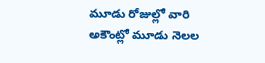మూడు రోజుల్లో వారి అకౌంట్లో మూడు నెలల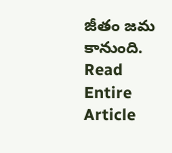జీతం జమ కానుంది.
Read Entire Article